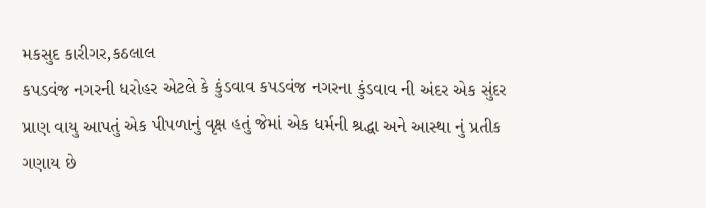મકસુદ કારીગર,કઠલાલ
કપડવંજ નગરની ધરોહર એટલે કે કુંડવાવ કપડવંજ નગરના કુંડવાવ ની અંદર એક સુંદર પ્રાણ વાયુ આપતું એક પીપળાનું વૃક્ષ હતું જેમાં એક ધર્મની શ્રદ્ધા અને આસ્થા નું પ્રતીક ગણાય છે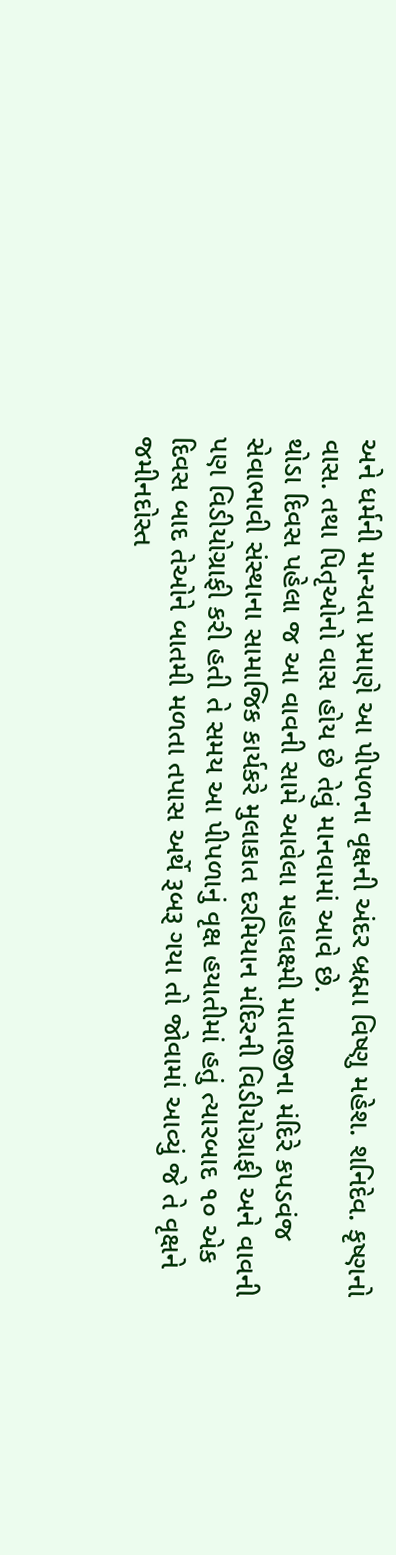અને ધર્મની માન્યતા પ્રમાણે આ પીપળના વૃક્ષની અંદર બ્રહ્મા વિષ્ણુ મહેશ. શનિદેવ. કૃષ્ણનો વાસ. તથા પિતૃઓનો વાસ હોય છે તેવું માનવામાં આવે છે.
થોડા દિવસ પહેલા જ આ વાવની સામે આવેલા મહાલક્ષ્મી માતાજીના મંદિરે કપડવંજ સેવાભાવી સંસ્થાના સામાજિક કાર્યકરે મુલાકાત દરમિયાન મંદિરની વિડીયોગ્રાફી અને વાવની પણ વિડીયોગ્રાફી કરી હતી તે સમય આ પીપળાનું વૃક્ષ હયાતીમાં હતું ત્યારબાદ ૧૦ એક દિવસ બાદ તેઓને બાતમી મળતા તપાસ અર્થે રૂબરૂ ગયા તો જોવામાં આવ્યું જે તે વૃક્ષને જમીનદોસ્ત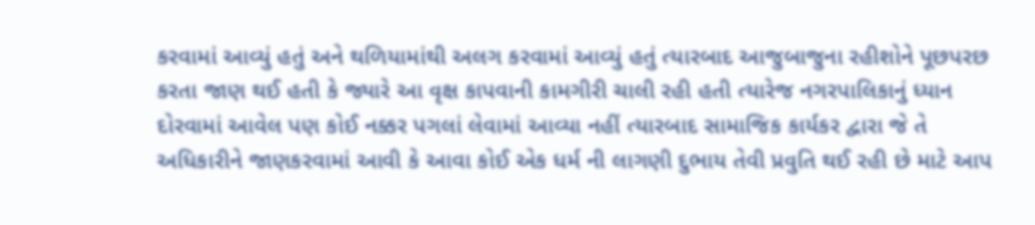કરવામાં આવ્યું હતું અને થળિયામાંથી અલગ કરવામાં આવ્યું હતું ત્યારબાદ આજુબાજુના રહીશોને પૂછપરછ કરતા જાણ થઈ હતી કે જ્યારે આ વૃક્ષ કાપવાની કામગીરી ચાલી રહી હતી ત્યારેજ નગરપાલિકાનું ધ્યાન દોરવામાં આવેલ પણ કોઈ નક્કર પગલાં લેવામાં આવ્યા નહીં ત્યારબાદ સામાજિક કાર્યકર દ્વારા જે તે અધિકારીને જાણકરવામાં આવી કે આવા કોઈ એક ધર્મ ની લાગણી દુભાય તેવી પ્રવુતિ થઈ રહી છે માટે આપ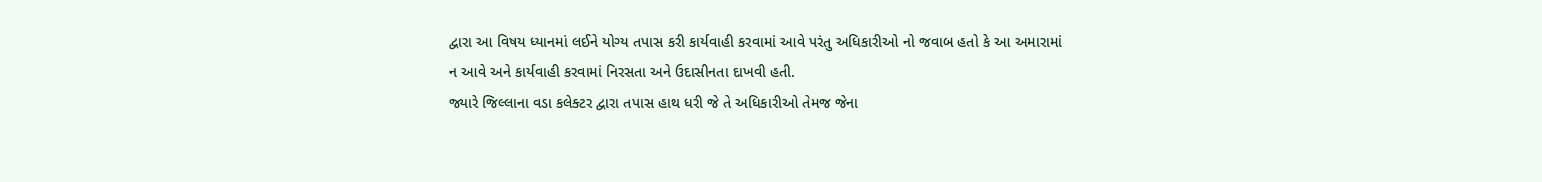દ્વારા આ વિષય ધ્યાનમાં લઈને યોગ્ય તપાસ કરી કાર્યવાહી કરવામાં આવે પરંતુ અધિકારીઓ નો જવાબ હતો કે આ અમારામાં ન આવે અને કાર્યવાહી કરવામાં નિરસતા અને ઉદાસીનતા દાખવી હતી.
જ્યારે જિલ્લાના વડા કલેક્ટર દ્વારા તપાસ હાથ ધરી જે તે અધિકારીઓ તેમજ જેના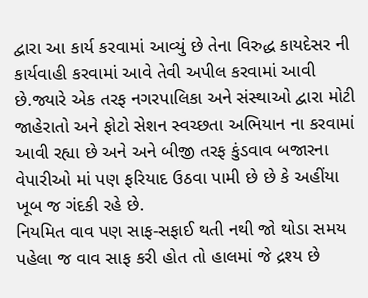દ્વારા આ કાર્ય કરવામાં આવ્યું છે તેના વિરુદ્ધ કાયદેસર ની કાર્યવાહી કરવામાં આવે તેવી અપીલ કરવામાં આવી છે.જ્યારે એક તરફ નગરપાલિકા અને સંસ્થાઓ દ્વારા મોટી જાહેરાતો અને ફોટો સેશન સ્વચ્છતા અભિયાન ના કરવામાં આવી રહ્યા છે અને અને બીજી તરફ કુંડવાવ બજારના વેપારીઓ માં પણ ફરિયાદ ઉઠવા પામી છે છે કે અહીંયા ખૂબ જ ગંદકી રહે છે.
નિયમિત વાવ પણ સાફ-સફાઈ થતી નથી જો થોડા સમય પહેલા જ વાવ સાફ કરી હોત તો હાલમાં જે દ્રશ્ય છે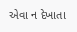એવા ન દેખાતા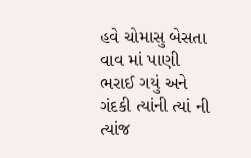હવે ચોમાસુ બેસતા વાવ માં પાણી ભરાઈ ગયું અને ગંદકી ત્યાંની ત્યાં ની ત્યાંજ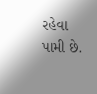રહેવા પામી છે.